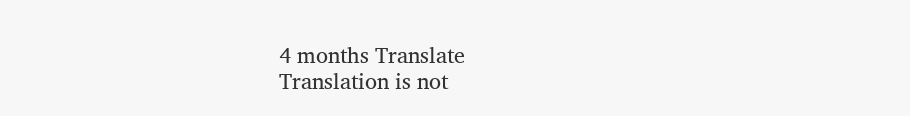4 months Translate
Translation is not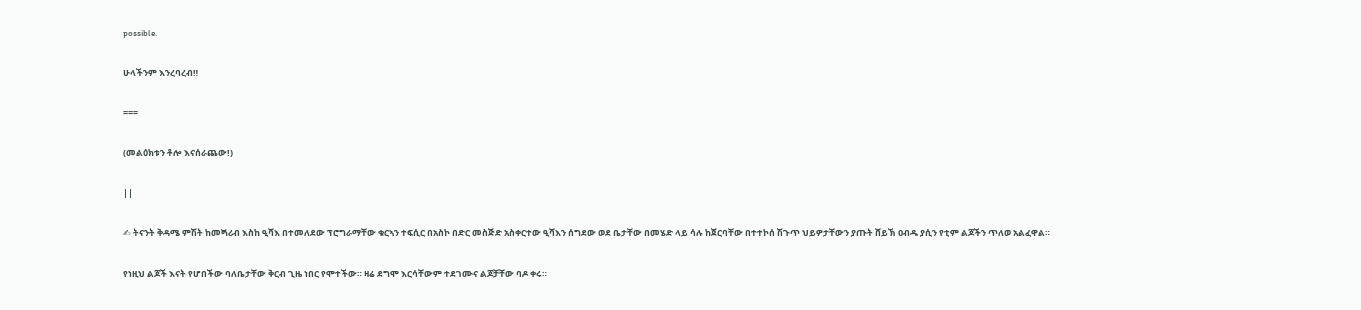possible.

ሁላችንም እንረባረብ‼

===

(መልዕክቱን ቶሎ እናሰራጨው!)

||

✍ ትናንት ቅዳሜ ምሽት ከመጝሪብ እስከ ዒሻእ በተመለደው ፕሮግራማቸው ቁርኣን ተፍሲር በአስኮ በድር መስጅድ አስቀርተው ዒሻእን ሰግደው ወደ ቤታቸው በመሄድ ላይ ሳሉ ከጀርባቸው በተተኮሰ ሽጉጥ ህይዎታቸውን ያጡት ሸይኽ ዐብዱ ያሲን የቲም ልጆችን ጥለወ አልፈዋል።

የነዚህ ልጆች እናት የሆበችው ባለቤታቸው ቅርብ ጊዜ ነበር የሞተችው። ዛሬ ደግሞ እርሳቸውም ተደገሙና ልጆቻቸው ባዶ ቀሩ።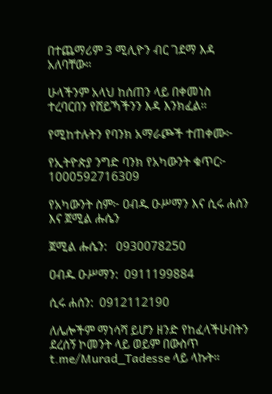በተጨማሪም 3 ሚሊዮን ብር ገደማ እዳ አለባቸው።

ሁላችንም አላህ ከሰጠን ላይ በቀመነስ ተረባርበን የሸይኻችንን እዳ እንክፈል።

የሚከተሉትን የባንክ አማራጮች ተጠቀሙ፦

የኢትዮጵያ ንግድ ባንክ የአካውንት ቁጥር፦ 1000592716309

የአካውንት ስም፦ ዐብዱ ዑሥማን እና ሲሩ ሐሰን እና ጀሚል ሑሴን

ጀሚል ሑሴን:   0930078250

ዐብዱ ዑሥማን:  0911199884

ሲሩ ሐሰን:  0912112190

ለሌሎችም ማነሳሻ ይሆን ዘንድ የከፈላችሁበትን ደረሰኝ ኮመንት ላይ ወይም በውስጥ t.me/Murad_Tadesse ላይ ላኩት።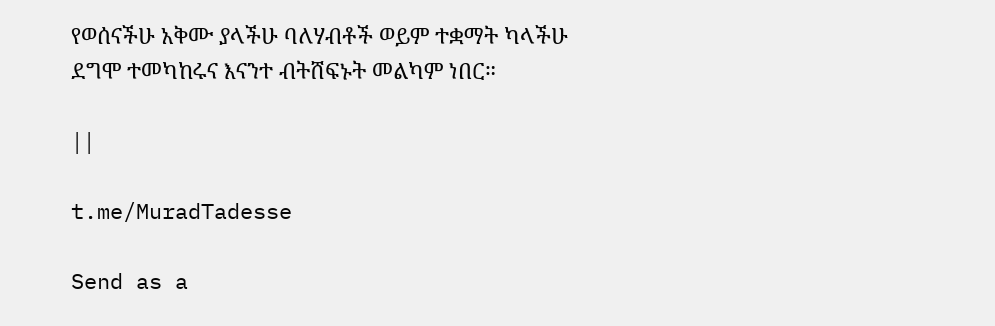የወሰናችሁ አቅሙ ያላችሁ ባለሃብቶች ወይም ተቋማት ካላችሁ ደግሞ ተመካከሩና እናንተ ብትሸፍኑት መልካም ነበር።

||

t.me/MuradTadesse

Send as a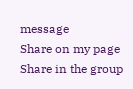message
Share on my page
Share in the group